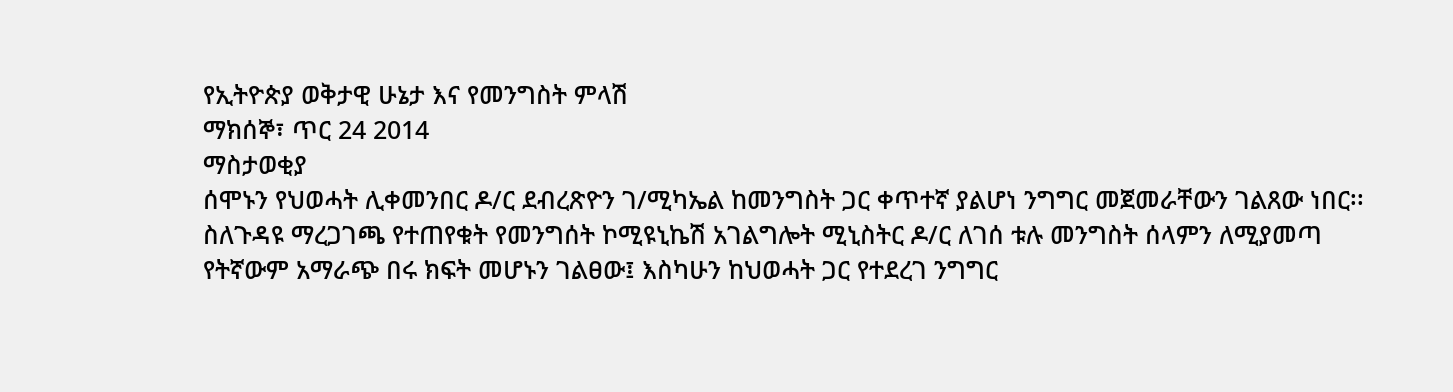የኢትዮጵያ ወቅታዊ ሁኔታ እና የመንግስት ምላሽ
ማክሰኞ፣ ጥር 24 2014
ማስታወቂያ
ሰሞኑን የህወሓት ሊቀመንበር ዶ/ር ደብረጽዮን ገ/ሚካኤል ከመንግስት ጋር ቀጥተኛ ያልሆነ ንግግር መጀመራቸውን ገልጸው ነበር፡፡ ስለጉዳዩ ማረጋገጫ የተጠየቁት የመንግሰት ኮሚዩኒኬሽ አገልግሎት ሚኒስትር ዶ/ር ለገሰ ቱሉ መንግስት ሰላምን ለሚያመጣ የትኛውም አማራጭ በሩ ክፍት መሆኑን ገልፀው፤ እስካሁን ከህወሓት ጋር የተደረገ ንግግር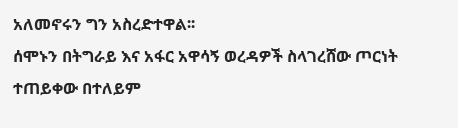አለመኖሩን ግን አስረድተዋል፡፡
ሰሞኑን በትግራይ እና አፋር አዋሳኝ ወረዳዎች ስላገረሸው ጦርነት ተጠይቀው በተለይም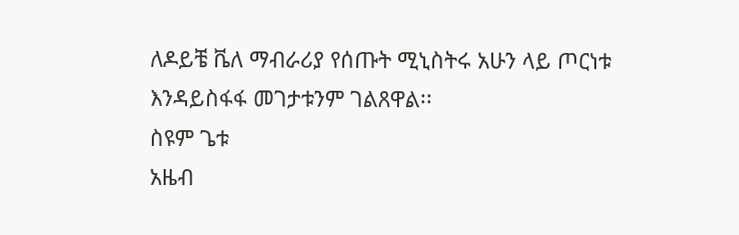ለዶይቼ ቬለ ማብራሪያ የሰጡት ሚኒስትሩ አሁን ላይ ጦርነቱ እንዳይስፋፋ መገታቱንም ገልጸዋል፡፡
ስዩም ጌቱ
አዜብ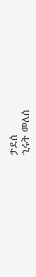ታደሰ
ኂሩት መለሰ